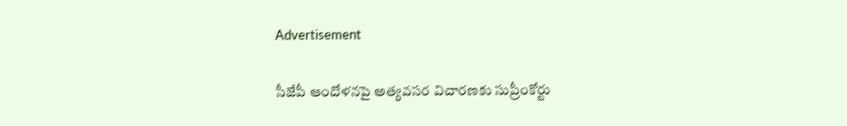Advertisement

సీజేపీ ఆందోళనపై అత్యవసర విచారణకు సుప్రీంకోర్టు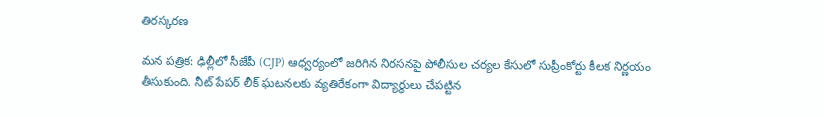తిరస్కరణ

మన పత్రిక: ఢిల్లీలో సీజేపీ (CJP) ఆధ్వర్యంలో జరిగిన నిరసనపై పోలీసుల చర్యల కేసులో సుప్రీంకోర్టు కీలక నిర్ణయం తీసుకుంది. నీట్ పేపర్ లీక్ ఘటనలకు వ్యతిరేకంగా విద్యార్థులు చేపట్టిన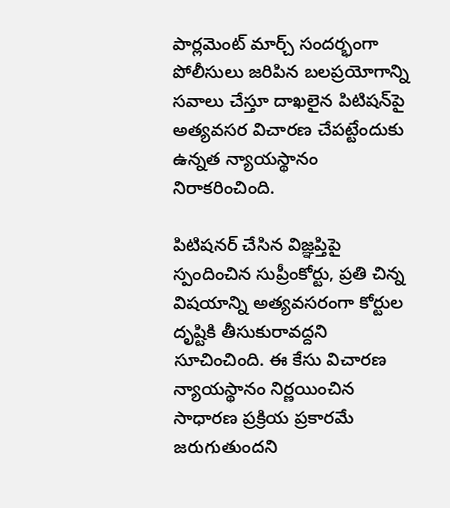పార్లమెంట్ మార్చ్ సందర్భంగా పోలీసులు జరిపిన బలప్రయోగాన్ని సవాలు చేస్తూ దాఖలైన పిటిషన్‌పై అత్యవసర విచారణ చేపట్టేందుకు ఉన్నత న్యాయస్థానం నిరాకరించింది.

పిటిషనర్ చేసిన విజ్ఞప్తిపై స్పందించిన సుప్రీంకోర్టు, ప్రతి చిన్న విషయాన్ని అత్యవసరంగా కోర్టుల దృష్టికి తీసుకురావద్దని సూచించింది. ఈ కేసు విచారణ న్యాయస్థానం నిర్ణయించిన సాధారణ ప్రక్రియ ప్రకారమే జరుగుతుందని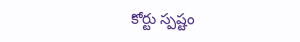కోర్టు స్పష్టం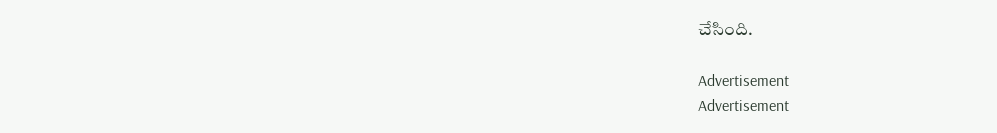చేసింది.

Advertisement
Advertisement